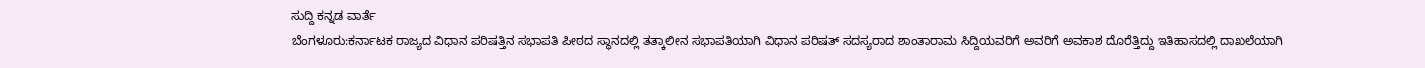ಸುದ್ದಿ ಕನ್ನಡ ವಾರ್ತೆ
ಬೆಂಗಳೂರು:ಕರ್ನಾಟಕ ರಾಜ್ಯದ ವಿಧಾನ ಪರಿಷತ್ತಿನ ಸಭಾಪತಿ ಪೀಠದ ಸ್ಥಾನದಲ್ಲಿ ತತ್ಕಾಲೀನ ಸಭಾಪತಿಯಾಗಿ ವಿಧಾನ ಪರಿಷತ್ ಸದಸ್ಯರಾದ ಶಾಂತಾರಾಮ ಸಿದ್ದಿಯವರಿಗೆ ಅವರಿಗೆ ಅವಕಾಶ ದೊರೆತ್ತಿದ್ದು ಇತಿಹಾಸದಲ್ಲಿ ದಾಖಲೆಯಾಗಿ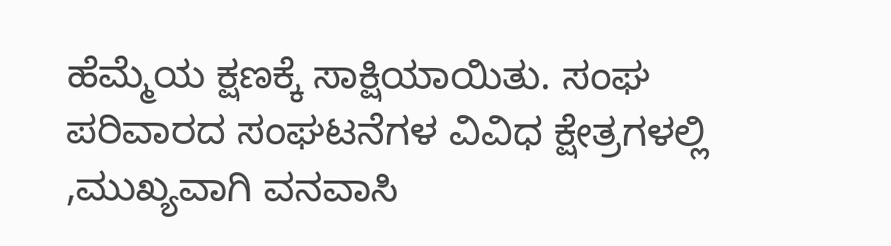ಹೆಮ್ಮೆಯ ಕ್ಷಣಕ್ಕೆ ಸಾಕ್ಷಿಯಾಯಿತು. ಸಂಘ ಪರಿವಾರದ ಸಂಘಟನೆಗಳ ವಿವಿಧ ಕ್ಷೇತ್ರಗಳಲ್ಲಿ ,ಮುಖ್ಯವಾಗಿ ವನವಾಸಿ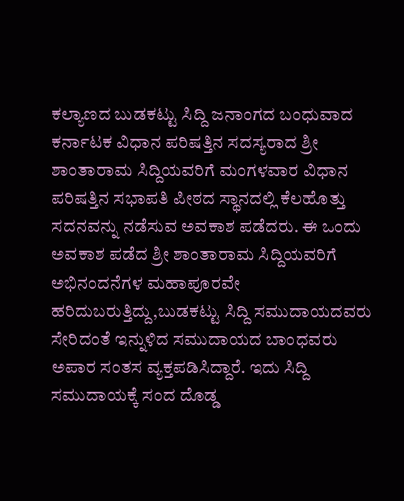ಕಲ್ಯಾಣದ ಬುಡಕಟ್ಟು ಸಿದ್ದಿ ಜನಾಂಗದ ಬಂಧುವಾದ ಕರ್ನಾಟಕ ವಿಧಾನ ಪರಿಷತ್ತಿನ ಸದಸ್ಯರಾದ ಶ್ರೀ ಶಾಂತಾರಾಮ ಸಿದ್ದಿಯವರಿಗೆ ಮಂಗಳವಾರ ವಿಧಾನ ಪರಿಷತ್ತಿನ ಸಭಾಪತಿ ಪೀಠದ ಸ್ಥಾನದಲ್ಲಿ ಕೆಲಹೊತ್ತು ಸದನವನ್ನು ನಡೆಸುವ ಅವಕಾಶ ಪಡೆದರು. ಈ ಒಂದು ಅವಕಾಶ ಪಡೆದ ಶ್ರೀ ಶಾಂತಾರಾಮ ಸಿದ್ದಿಯವರಿಗೆ ಅಭಿನಂದನೆಗಳ ಮಹಾಪೂರವೇ ಹರಿದುಬರುತ್ತಿದ್ದು,ಬುಡಕಟ್ಟು ಸಿದ್ದಿ ಸಮುದಾಯದವರು ಸೇರಿದಂತೆ ಇನ್ನುಳಿದ ಸಮುದಾಯದ ಬಾಂಧವರು ಅಪಾರ ಸಂತಸ ವ್ಯಕ್ತಪಡಿಸಿದ್ದಾರೆ. ಇದು ಸಿದ್ದಿ ಸಮುದಾಯಕ್ಕೆ ಸಂದ ದೊಡ್ಡ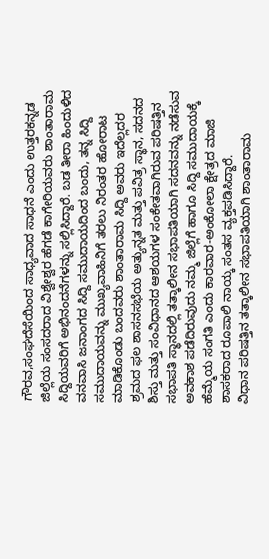ಗೌರವ,ಸಂಘದೆಸೆಯಿಂದ ಸಾಧ್ಯವಾದ ಸಾಧನೆ ಎಂದು ಉತ್ತರಕನ್ನಡ ಜಿಲ್ಲೆಯ ಸಂಸದರಾದ ವಿಶ್ವೇಶ್ವರ ಹೆಗಡೆ ಕಾಗೇರಿಯವರು ಶಾಂತಾರಾಮ ಸಿದ್ದಿಯವರಿಗೆ ಅಭಿನಂದನೆಗಳನ್ನು ಸಲ್ಲಿಸಿದ್ದಾರೆ. ಬಡ ತೀರಾ ಹಿಂದುಳಿದ ವನವಾಸಿ ಜನಾಂಗದ ಸಿದ್ದಿ ಸಮುದಾಯದಿಂದ ಬಂದು, ತನ್ನ ಸಿದ್ದಿ ಸಮುದಾಯವನ್ನು ಮುಖ್ಯವಾಹಿನಿಗೆ ತರಲು ನಿರಂತರ ಹೋರಾಟ ಮಾಡಿಕೊಂಡು ಬಂದವರು ಶಾಂತಾರಾಮ ಸಿದ್ದಿ ಅವರು ಇದೆಲ್ಲದರ ಶ್ರಮದ ಫಲ ಶಾಸನಸಭೆಯ ಅತ್ಯುನ್ನತ ಮತ್ತು ಪವಿತ್ರ ಸ್ಥಾನ, ಸದನದ ಶಿಸ್ತು ಮತ್ತು ಸಂವಿಧಾನದ ಆಶಯಗಳ ಸಂಕೇತವಾಗಿರುವ ಪರಿಷತ್ತಿನ ಸಭಾಪತಿ ಸ್ಥಾನದಲ್ಲಿ ತತ್ಕಾಲೀನ ಸಭಾಪತಿಯಾಗಿ ಸದನವನ್ನು ನಡೆಸುವ ಅವಕಾಶ ಪಡೆದಿರುವುದು ನಮ್ಮ ಜಿಲ್ಲೆಗೆ ಹಾಗೂ ಸಿದ್ದಿ ಸಮುದಾಯಕ್ಕೆ ಹೆಮ್ಮೆಯ ಸಂಗತಿ ಎಂದು ಕಾರವಾರ-ಅಂಕೋಲಾ ಕ್ಷೇತ್ರದ ಮಾಜಿ ಶಾಸಕರಾದ ರೂಪಾಲಿ ನಾಯ್ಕ ಸಂತಸ ವ್ಯಕ್ತಪಡಿಸಿದ್ದಾರೆ.
ವಿಧಾನ ಪರಿಷತ್ತಿನ ತತ್ಕಾಲೀನ ಸಭಾಪತಿಯಾಗಿ ಶಾಂತಾರಾಮ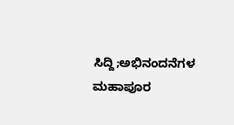ಸಿದ್ದಿ;ಅಭಿನಂದನೆಗಳ ಮಹಾಪೂರ